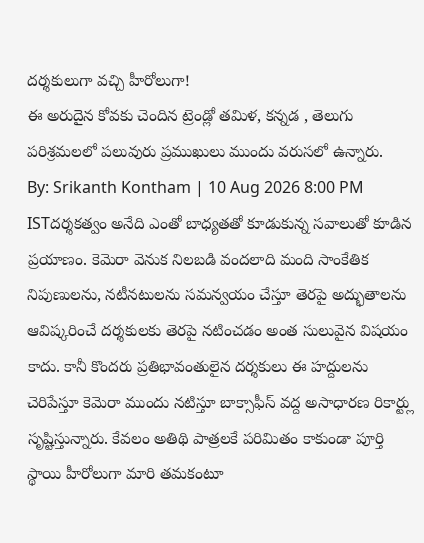దర్శకులుగా వచ్చి హీరోలుగా!
ఈ అరుదైన కోవకు చెందిన ట్రెండ్లో తమిళ, కన్నడ , తెలుగు పరిశ్రమలలో పలువురు ప్రముఖులు ముందు వరుసలో ఉన్నారు.
By: Srikanth Kontham | 10 Aug 2026 8:00 PM ISTదర్శకత్వం అనేది ఎంతో బాధ్యతతో కూడుకున్న సవాలుతో కూడిన ప్రయాణం. కెమెరా వెనుక నిలబడి వందలాది మంది సాంకేతిక నిపుణులను, నటీనటులను సమన్వయం చేస్తూ తెరపై అద్భుతాలను ఆవిష్కరించే దర్శకులకు తెరపై నటించడం అంత సులువైన విషయం కాదు. కానీ కొందరు ప్రతిభావంతులైన దర్శకులు ఈ హద్దులను చెరిపేస్తూ కెమెరా ముందు నటిస్తూ బాక్సాఫీస్ వద్ద అసాధారణ రికార్ట్లు సృష్టిస్తున్నారు. కేవలం అతిథి పాత్రలకే పరిమితం కాకుండా పూర్తి స్థాయి హీరోలుగా మారి తమకంటూ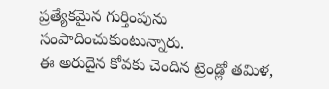ప్రత్యేకమైన గుర్తింపును సంపాదించుకుంటున్నారు.
ఈ అరుదైన కోవకు చెందిన ట్రెండ్లో తమిళ,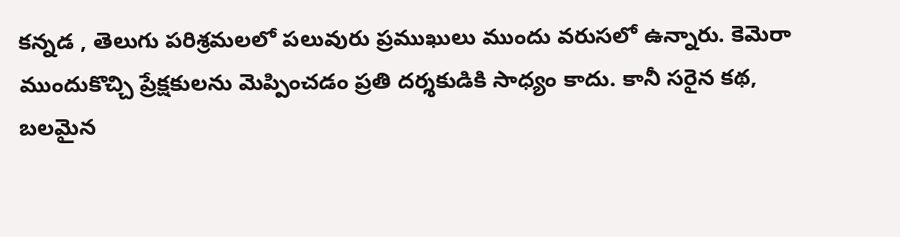కన్నడ , తెలుగు పరిశ్రమలలో పలువురు ప్రముఖులు ముందు వరుసలో ఉన్నారు. కెమెరా ముందుకొచ్చి ప్రేక్షకులను మెప్పించడం ప్రతి దర్శకుడికి సాధ్యం కాదు. కానీ సరైన కథ, బలమైన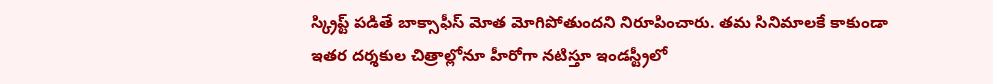స్క్రిప్ట్ పడితే బాక్సాఫీస్ మోత మోగిపోతుందని నిరూపించారు. తమ సినిమాలకే కాకుండా ఇతర దర్శకుల చిత్రాల్లోనూ హీరోగా నటిస్తూ ఇండస్ట్రీలో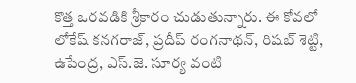కొత్త ఒరవడికి శ్రీకారం చుడుతున్నారు. ఈ కోవలో లోకేష్ కనగరాజ్, ప్రదీప్ రంగనాథన్, రిషబ్ శెట్టి, ఉపేంద్ర, ఎస్.జె. సూర్య వంటి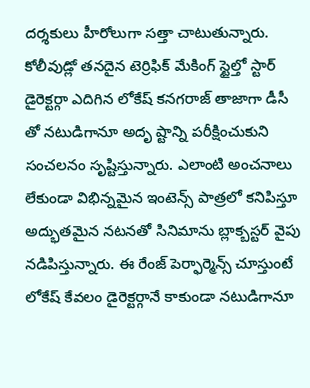దర్శకులు హీరోలుగా సత్తా చాటుతున్నారు.
కోలీవుడ్లో తనదైన టెర్రిఫిక్ మేకింగ్ స్టైల్తో స్టార్ డైరెక్టర్గా ఎదిగిన లోకేష్ కనగరాజ్ తాజాగా డీసీ తో నటుడిగానూ అదృ ష్టాన్ని పరీక్షించుకుని సంచలనం సృష్టిస్తున్నారు. ఎలాంటి అంచనాలు లేకుండా విభిన్నమైన ఇంటెన్స్ పాత్రలో కనిపిస్తూ అద్భుతమైన నటనతో సినిమాను బ్లాక్బస్టర్ వైపు నడిపిస్తున్నారు. ఈ రేంజ్ పెర్ఫార్మెన్స్ చూస్తుంటే లోకేష్ కేవలం డైరెక్టర్గానే కాకుండా నటుడిగానూ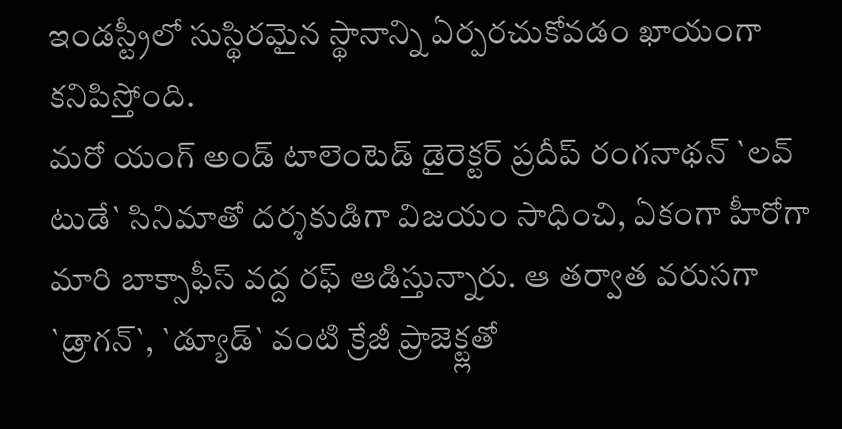ఇండస్ట్రీలో సుస్థిరమైన స్థానాన్ని ఏర్పరచుకోవడం ఖాయంగా కనిపిస్తోంది.
మరో యంగ్ అండ్ టాలెంటెడ్ డైరెక్టర్ ప్రదీప్ రంగనాథన్ `లవ్ టుడే` సినిమాతో దర్శకుడిగా విజయం సాధించి, ఏకంగా హీరోగా మారి బాక్సాఫీస్ వద్ద రఫ్ ఆడిస్తున్నారు. ఆ తర్వాత వరుసగా `డ్రాగన్`, `డ్యూడ్` వంటి క్రేజీ ప్రాజెక్ట్లతో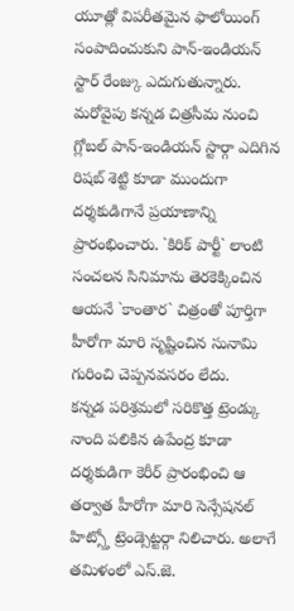యూత్లో విపరీతమైన ఫాలోయింగ్ సంపాదించుకుని పాన్-ఇండియన్ స్టార్ రేంజ్కు ఎదుగుతున్నారు. మరోవైపు కన్నడ చిత్రసీమ నుంచి గ్లోబల్ పాన్-ఇండియన్ స్టార్గా ఎదిగిన రిషబ్ శెట్టి కూడా ముందుగా దర్శకుడిగానే ప్రయాణాన్ని ప్రారంభించారు. `కిరిక్ పార్టీ` లాంటి సంచలన సినిమాను తెరకెక్కించిన ఆయనే `కాంతార` చిత్రంతో పూర్తిగా హీరోగా మారి సృష్టించిన సునామి గురించి చెప్పనవసరం లేదు.
కన్నడ పరిశ్రమలో సరికొత్త ట్రెండ్కు నాంది పలికిన ఉపేంద్ర కూడా దర్శకుడిగా కెరీర్ ప్రారంభించి ఆ తర్వాత హీరోగా మారి సెన్సేషనల్ హిట్స్తో ట్రెండ్సెట్టర్గా నిలిచారు. అలాగే తమిళంలో ఎస్.జె.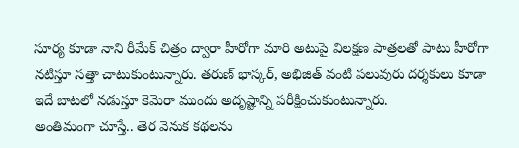సూర్య కూడా నాని రీమేక్ చిత్రం ద్వారా హీరోగా మారి అటుపై విలక్షణ పాత్రలతో పాటు హీరోగా నటిస్తూ సత్తా చాటుకుంటున్నారు. తరుణ్ భాస్కర్, అభిజిత్ వంటి పలువురు దర్శకులు కూడా ఇదే బాటలో నడుస్తూ కెమెరా ముందు అదృష్టాన్ని పరీక్షించుకుంటున్నారు.
అంతిమంగా చూస్తే.. తెర వెనుక కథలను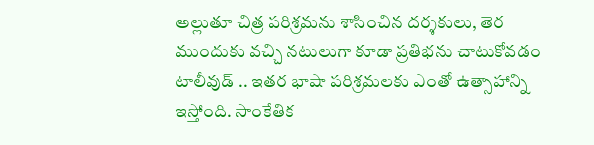అల్లుతూ చిత్ర పరిశ్రమను శాసించిన దర్శకులు, తెర ముందుకు వచ్చి నటులుగా కూడా ప్రతిభను చాటుకోవడం టాలీవుడ్ .. ఇతర భాషా పరిశ్రమలకు ఎంతో ఉత్సాహాన్ని ఇస్తోంది. సాంకేతిక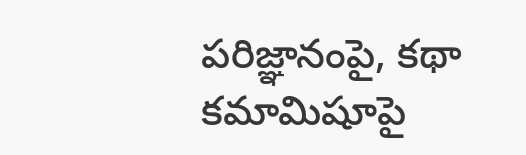పరిజ్ఞానంపై, కథా కమామిషూపై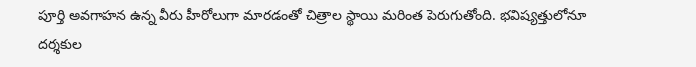పూర్తి అవగాహన ఉన్న వీరు హీరోలుగా మారడంతో చిత్రాల స్థాయి మరింత పెరుగుతోంది. భవిష్యత్తులోనూ దర్శకుల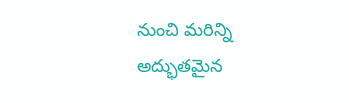నుంచి మరిన్ని అద్భుతమైన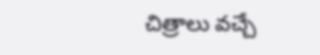చిత్రాలు వచ్చే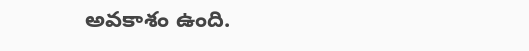అవకాశం ఉంది.